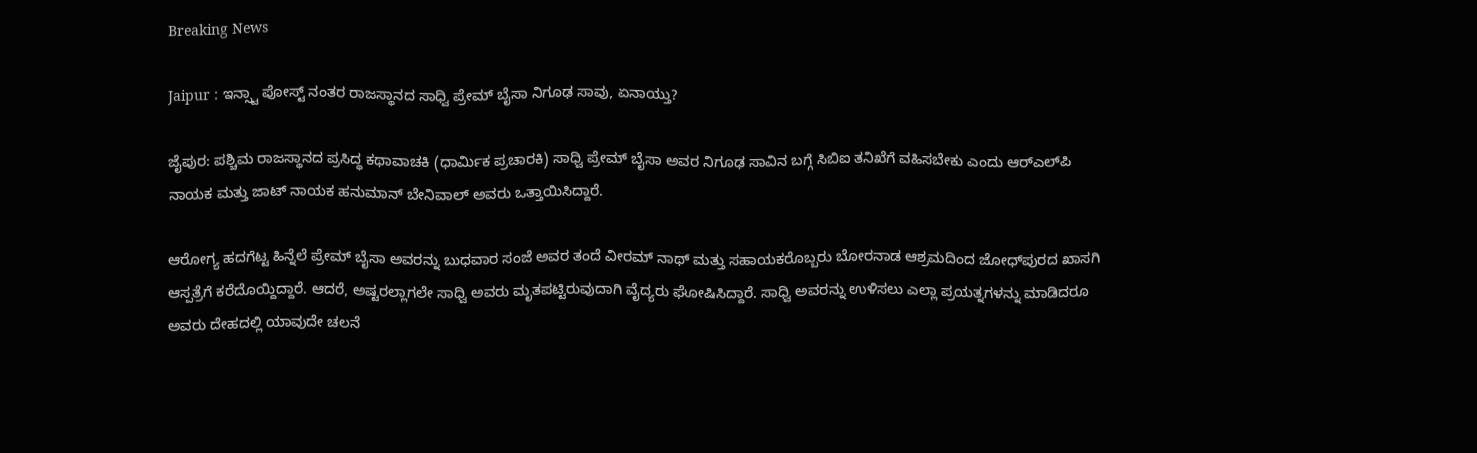Breaking News

Jaipur : ಇನ್ಸ್ಟಾ ಪೋಸ್ಟ್ ನಂತರ ರಾಜಸ್ಥಾನದ ಸಾಧ್ವಿ ಪ್ರೇಮ್ ಬೈಸಾ ನಿಗೂಢ ಸಾವು, ಏನಾಯ್ತು?

ಜೈಪುರ: ಪಶ್ಚಿಮ ರಾಜಸ್ಥಾನದ ಪ್ರಸಿದ್ಧ ಕಥಾವಾಚಕಿ (ಧಾರ್ಮಿಕ ಪ್ರಚಾರಕಿ) ಸಾಧ್ವಿ ಪ್ರೇಮ್ ಬೈಸಾ ಅವರ ನಿಗೂಢ ಸಾವಿನ ಬಗ್ಗೆ ಸಿಬಿಐ ತನಿಖೆಗೆ ವಹಿಸಬೇಕು ಎಂದು ಆರ್‌ಎಲ್‌ಪಿ ನಾಯಕ ಮತ್ತು ಜಾಟ್ ನಾಯಕ ಹನುಮಾನ್ ಬೇನಿವಾಲ್ ಅವರು ಒತ್ತಾಯಿಸಿದ್ದಾರೆ.

ಆರೋಗ್ಯ ಹದಗೆಟ್ಟ ಹಿನ್ನೆಲೆ ಪ್ರೇಮ್ ಬೈಸಾ ಅವರನ್ನು ಬುಧವಾರ ಸಂಜೆ ಅವರ ತಂದೆ ವೀರಮ್ ನಾಥ್ ಮತ್ತು ಸಹಾಯಕರೊಬ್ಬರು ಬೋರನಾಡ ಆಶ್ರಮದಿಂದ ಜೋಧ್‌ಪುರದ ಖಾಸಗಿ ಆಸ್ಪತ್ರೆಗೆ ಕರೆದೊಯ್ದಿದ್ದಾರೆ. ಆದರೆ, ಅಷ್ಟರಲ್ಲಾಗಲೇ ಸಾಧ್ವಿ ಅವರು ಮೃತಪಟ್ಟಿರುವುದಾಗಿ ವೈದ್ಯರು ಘೋಷಿಸಿದ್ದಾರೆ. ಸಾಧ್ವಿ ಅವರನ್ನು ಉಳಿಸಲು ಎಲ್ಲಾ ಪ್ರಯತ್ನಗಳನ್ನು ಮಾಡಿದರೂ ಅವರು ದೇಹದಲ್ಲಿ ಯಾವುದೇ ಚಲನೆ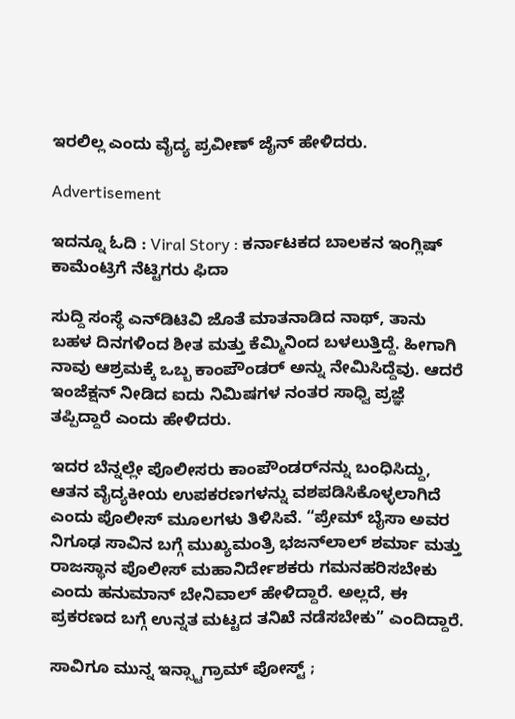ಇರಲಿಲ್ಲ ಎಂದು ವೈದ್ಯ ಪ್ರವೀಣ್ ಜೈನ್ ಹೇಳಿದರು.

Advertisement

ಇದನ್ನೂ ಓದಿ : Viral Story : ಕರ್ನಾಟಕದ ಬಾಲಕನ ಇಂಗ್ಲಿಷ್ ಕಾಮೆಂಟ್ರಿಗೆ ನೆಟ್ಟಿಗರು ಫಿದಾ

ಸುದ್ದಿ ಸಂಸ್ಥೆ ಎನ್‌ಡಿಟಿವಿ ಜೊತೆ ಮಾತನಾಡಿದ ನಾಥ್, ತಾನು ಬಹಳ ದಿನಗಳಿಂದ ಶೀತ ಮತ್ತು ಕೆಮ್ಮಿನಿಂದ ಬಳಲುತ್ತಿದ್ದೆ. ಹೀಗಾಗಿ ನಾವು ಆಶ್ರಮಕ್ಕೆ ಒಬ್ಬ ಕಾಂಪೌಂಡರ್ ಅನ್ನು ನೇಮಿಸಿದ್ದೆವು. ಆದರೆ ಇಂಜೆಕ್ಷನ್ ನೀಡಿದ ಐದು ನಿಮಿಷಗಳ ನಂತರ ಸಾಧ್ವಿ ಪ್ರಜ್ಞೆ ತಪ್ಪಿದ್ದಾರೆ ಎಂದು ಹೇಳಿದರು.

ಇದರ ಬೆನ್ನಲ್ಲೇ ಪೊಲೀಸರು ಕಾಂಪೌಂಡರ್‌ನನ್ನು ಬಂಧಿಸಿದ್ದು, ಆತನ ವೈದ್ಯಕೀಯ ಉಪಕರಣಗಳನ್ನು ವಶಪಡಿಸಿಕೊಳ್ಳಲಾಗಿದೆ ಎಂದು ಪೊಲೀಸ್ ಮೂಲಗಳು ತಿಳಿಸಿವೆ. “ಪ್ರೇಮ್ ಬೈಸಾ ಅವರ ನಿಗೂಢ ಸಾವಿನ ಬಗ್ಗೆ ಮುಖ್ಯಮಂತ್ರಿ ಭಜನ್‌ಲಾಲ್ ಶರ್ಮಾ ಮತ್ತು ರಾಜಸ್ಥಾನ ಪೊಲೀಸ್ ಮಹಾನಿರ್ದೇಶಕರು ಗಮನಹರಿಸಬೇಕು ಎಂದು ಹನುಮಾನ್ ಬೇನಿವಾಲ್ ಹೇಳಿದ್ದಾರೆ. ಅಲ್ಲದೆ, ಈ ಪ್ರಕರಣದ ಬಗ್ಗೆ ಉನ್ನತ ಮಟ್ಟದ ತನಿಖೆ ನಡೆಸಬೇಕು” ಎಂದಿದ್ದಾರೆ.

ಸಾವಿಗೂ ಮುನ್ನ ಇನ್ಸ್ಟಾಗ್ರಾಮ್ ಪೋಸ್ಟ್ ;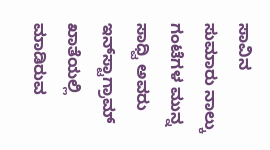ಸಾವಿನ ಸುಮಾರು ನಾಲ್ಕು ಗಂಟೆಗಳ ಮುನ್ನ ಸಾಧ್ವಿ ಅವರು ಇನ್‌ಸ್ಟಾಗ್ರಾಮ್ ಖಾತೆಯಲ್ಲಿ ಮಾಡಿರುವ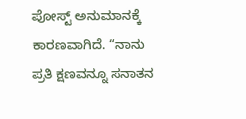ಪೋಸ್ಟ್ ಅನುಮಾನಕ್ಕೆ ಕಾರಣವಾಗಿದೆ. “ನಾನು ಪ್ರತಿ ಕ್ಷಣವನ್ನೂ ಸನಾತನ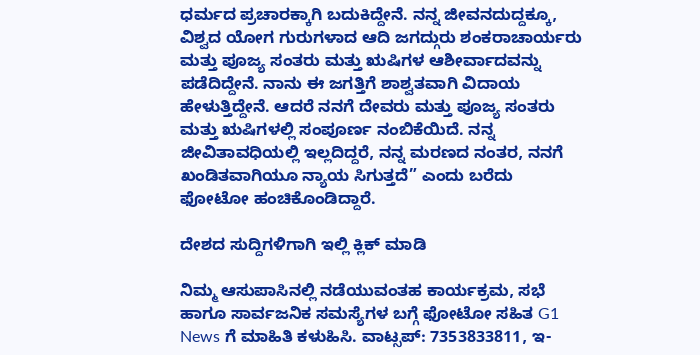ಧರ್ಮದ ಪ್ರಚಾರಕ್ಕಾಗಿ ಬದುಕಿದ್ದೇನೆ. ನನ್ನ ಜೀವನದುದ್ದಕ್ಕೂ, ವಿಶ್ವದ ಯೋಗ ಗುರುಗಳಾದ ಆದಿ ಜಗದ್ಗುರು ಶಂಕರಾಚಾರ್ಯರು ಮತ್ತು ಪೂಜ್ಯ ಸಂತರು ಮತ್ತು ಋಷಿಗಳ ಆಶೀರ್ವಾದವನ್ನು ಪಡೆದಿದ್ದೇನೆ. ನಾನು ಈ ಜಗತ್ತಿಗೆ ಶಾಶ್ವತವಾಗಿ ವಿದಾಯ ಹೇಳುತ್ತಿದ್ದೇನೆ. ಆದರೆ ನನಗೆ ದೇವರು ಮತ್ತು ಪೂಜ್ಯ ಸಂತರು ಮತ್ತು ಋಷಿಗಳಲ್ಲಿ ಸಂಪೂರ್ಣ ನಂಬಿಕೆಯಿದೆ. ನನ್ನ ಜೀವಿತಾವಧಿಯಲ್ಲಿ ಇಲ್ಲದಿದ್ದರೆ, ನನ್ನ ಮರಣದ ನಂತರ, ನನಗೆ ಖಂಡಿತವಾಗಿಯೂ ನ್ಯಾಯ ಸಿಗುತ್ತದೆ” ಎಂದು ಬರೆದು ಫೋಟೋ ಹಂಚಿಕೊಂಡಿದ್ದಾರೆ.

ದೇಶದ ಸುದ್ದಿಗಳಿಗಾಗಿ ಇಲ್ಲಿ ಕ್ಲಿಕ್‌ ಮಾಡಿ

ನಿಮ್ಮ ಆಸುಪಾಸಿನಲ್ಲಿ ನಡೆಯುವಂತಹ ಕಾರ್ಯಕ್ರಮ, ಸಭೆ ಹಾಗೂ ಸಾರ್ವಜನಿಕ ಸಮಸ್ಯೆಗಳ ಬಗ್ಗೆ ಫೋಟೋ ಸಹಿತ G1 News ಗೆ ಮಾಹಿತಿ ಕಳುಹಿಸಿ. ವಾಟ್ಸಪ್: 7353833811, ಇ-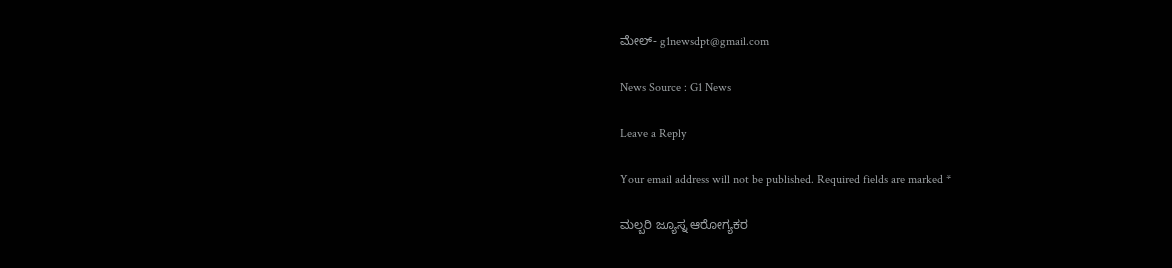ಮೇಲ್- g1newsdpt@gmail.com

News Source : G1 News

Leave a Reply

Your email address will not be published. Required fields are marked *

ಮಲ್ಬರಿ ಜ್ಯೂಸ್ನ ಆರೋಗ್ಯಕರ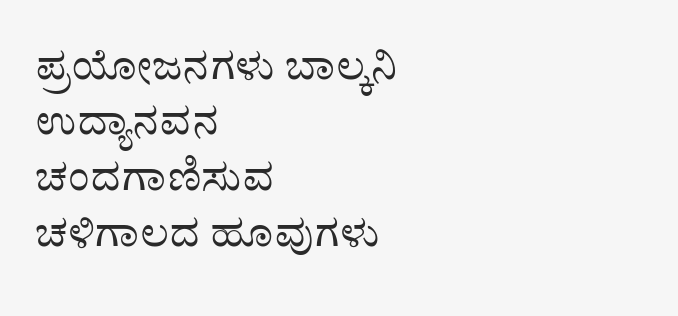ಪ್ರಯೋಜನಗಳು ಬಾಲ್ಕನಿ ಉದ್ಯಾನವನ ಚಂದಗಾಣಿಸುವ ಚಳಿಗಾಲದ ಹೂವುಗಳು